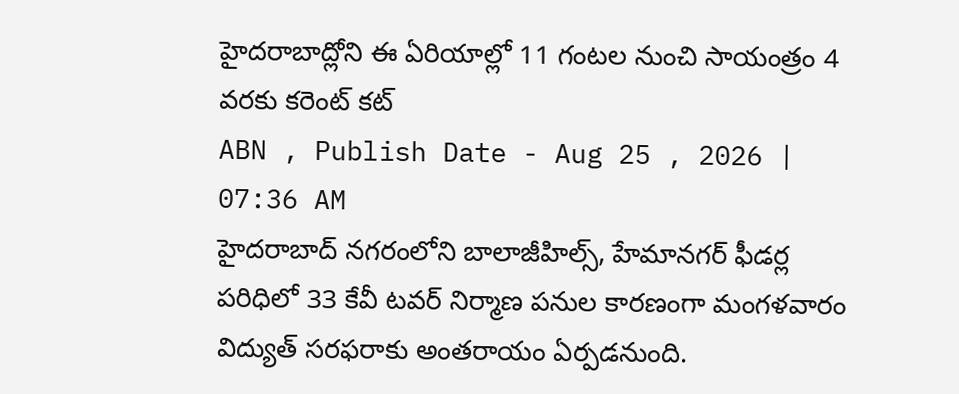హైదరాబాద్లోని ఈ ఏరియాల్లో 11 గంటల నుంచి సాయంత్రం 4 వరకు కరెంట్ కట్
ABN , Publish Date - Aug 25 , 2026 | 07:36 AM
హైదరాబాద్ నగరంలోని బాలాజీహిల్స్, హేమానగర్ ఫీడర్ల పరిధిలో 33 కేవీ టవర్ నిర్మాణ పనుల కారణంగా మంగళవారం విద్యుత్ సరఫరాకు అంతరాయం ఏర్పడనుంది.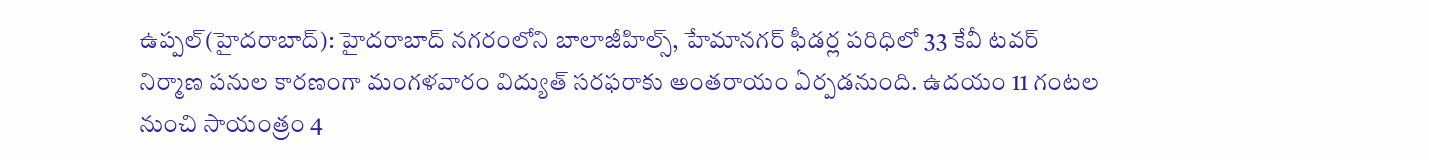ఉప్పల్(హైదరాబాద్): హైదరాబాద్ నగరంలోని బాలాజీహిల్స్, హేమానగర్ ఫీడర్ల పరిధిలో 33 కేవీ టవర్ నిర్మాణ పనుల కారణంగా మంగళవారం విద్యుత్ సరఫరాకు అంతరాయం ఏర్పడనుంది. ఉదయం 11 గంటల నుంచి సాయంత్రం 4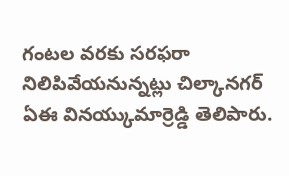గంటల వరకు సరఫరా నిలిపివేయనున్నట్లు చిల్కానగర్ ఏఈ వినయ్కుమార్రెడ్డి తెలిపారు.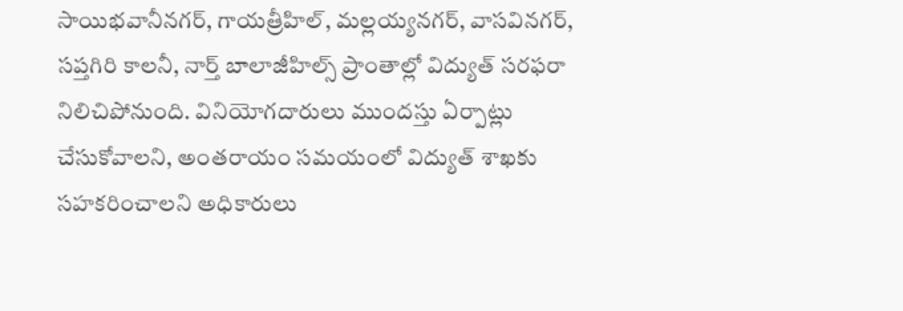సాయిభవానీనగర్, గాయత్రీహిల్, మల్లయ్యనగర్, వాసవినగర్, సప్తగిరి కాలనీ, నార్త్ బాలాజీహిల్స్ ప్రాంతాల్లో విద్యుత్ సరఫరా నిలిచిపోనుంది. వినియోగదారులు ముందస్తు ఏర్పాట్లు చేసుకోవాలని, అంతరాయం సమయంలో విద్యుత్ శాఖకు సహకరించాలని అధికారులు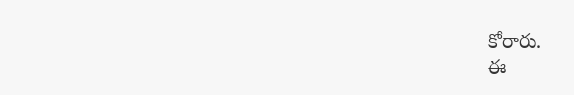కోరారు.
ఈ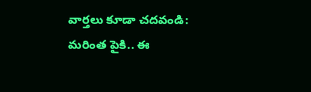వార్తలు కూడా చదవండి:
మరింత పైకి.. ఈ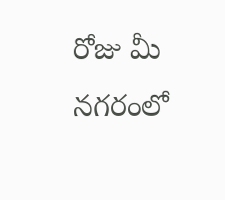రోజు మీ నగరంలో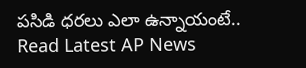పసిడి ధరలు ఎలా ఉన్నాయంటే..
Read Latest AP News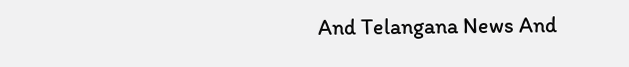And Telangana News And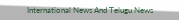International News And Telugu News